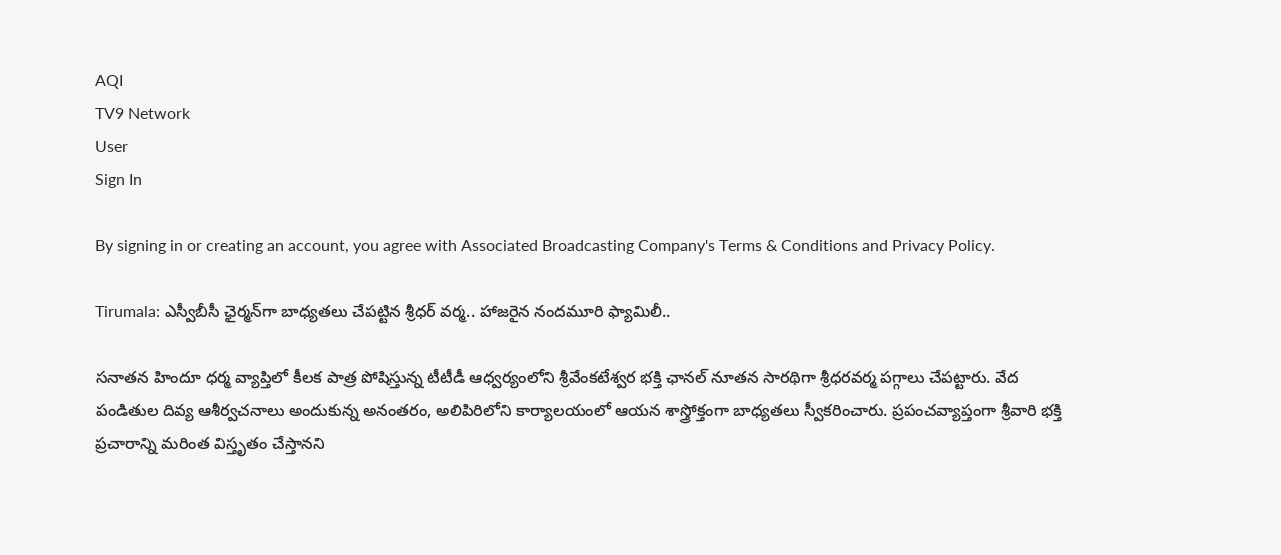AQI
TV9 Network
User
Sign In

By signing in or creating an account, you agree with Associated Broadcasting Company's Terms & Conditions and Privacy Policy.

Tirumala: ఎస్వీబీసీ ఛైర్మన్‌గా బాధ్యతలు చేపట్టిన శ్రీధర్ వర్మ.. హాజరైన నందమూరి ఫ్యామిలీ..

సనాతన హిందూ ధర్మ వ్యాప్తిలో కీలక పాత్ర పోషిస్తున్న టీటీడీ ఆధ్వర్యంలోని శ్రీవేంకటేశ్వర భక్తి ఛానల్‌ నూతన సారథిగా శ్రీధరవర్మ పగ్గాలు చేపట్టారు. వేద పండితుల దివ్య ఆశీర్వచనాలు అందుకున్న అనంతరం, అలిపిరిలోని కార్యాలయంలో ఆయన శాస్త్రోక్తంగా బాధ్యతలు స్వీకరించారు. ప్రపంచవ్యాప్తంగా శ్రీవారి భక్తి ప్రచారాన్ని మరింత విస్తృతం చేస్తానని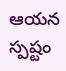ఆయన స్పష్టం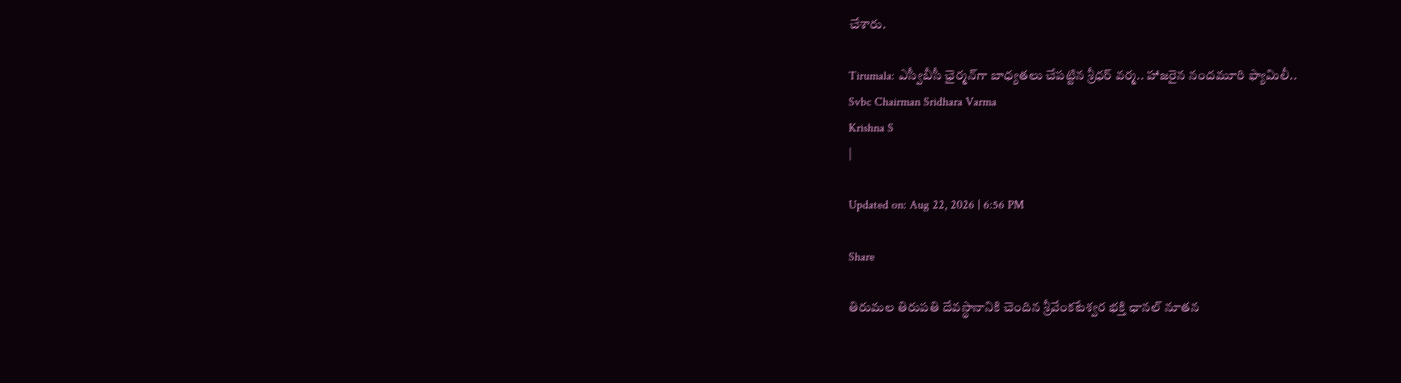చేశారు.

Tirumala: ఎస్వీబీసీ ఛైర్మన్‌గా బాధ్యతలు చేపట్టిన శ్రీధర్ వర్మ.. హాజరైన నందమూరి ఫ్యామిలీ..
Svbc Chairman Sridhara Varma
Krishna S
|

Updated on: Aug 22, 2026 | 6:56 PM

Share

తిరుమల తిరుపతి దేవస్థానానికి చెందిన శ్రీవేంకటేశ్వర భక్తి ఛానల్‌ నూతన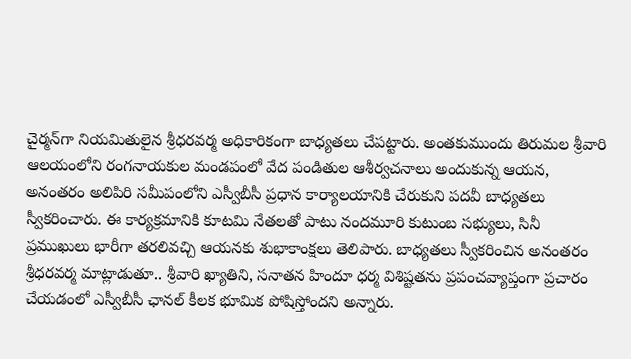చైర్మన్‌గా నియమితులైన శ్రీధరవర్మ అధికారికంగా బాధ్యతలు చేపట్టారు. అంతకుముందు తిరుమల శ్రీవారి ఆలయంలోని రంగనాయకుల మండపంలో వేద పండితుల ఆశీర్వచనాలు అందుకున్న ఆయన, అనంతరం అలిపిరి సమీపంలోని ఎస్వీబీసీ ప్రధాన కార్యాలయానికి చేరుకుని పదవీ బాధ్యతలు స్వీకరించారు. ఈ కార్యక్రమానికి కూటమి నేతలతో పాటు నందమూరి కుటుంబ సభ్యులు, సినీ ప్రముఖులు భారీగా తరలివచ్చి ఆయనకు శుభాకాంక్షలు తెలిపారు. బాధ్యతలు స్వీకరించిన అనంతరం శ్రీధరవర్మ మాట్లాడుతూ.. శ్రీవారి ఖ్యాతిని, సనాతన హిందూ ధర్మ విశిష్టతను ప్రపంచవ్యాప్తంగా ప్రచారం చేయడంలో ఎస్వీబీసీ ఛానల్ కీలక భూమిక పోషిస్తోందని అన్నారు.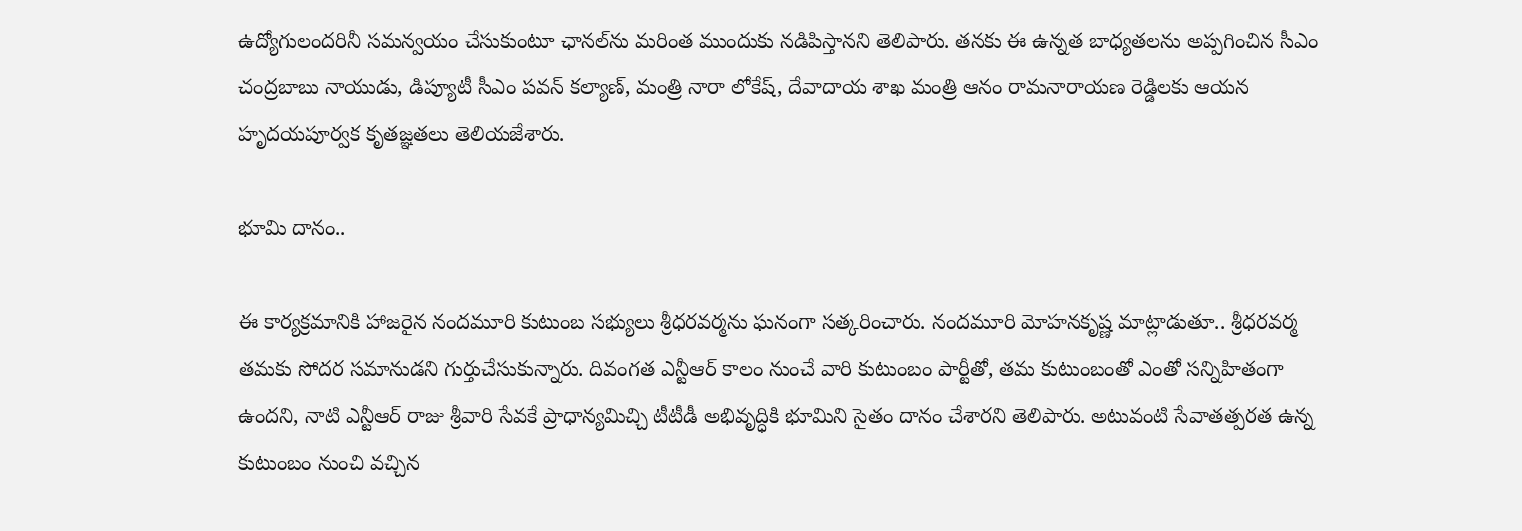ఉద్యోగులందరినీ సమన్వయం చేసుకుంటూ ఛానల్‌ను మరింత ముందుకు నడిపిస్తానని తెలిపారు. తనకు ఈ ఉన్నత బాధ్యతలను అప్పగించిన సీఎం చంద్రబాబు నాయుడు, డిప్యూటీ సీఎం పవన్ కల్యాణ్, మంత్రి నారా లోకేష్, దేవాదాయ శాఖ మంత్రి ఆనం రామనారాయణ రెడ్డిలకు ఆయన హృదయపూర్వక కృతజ్ఞతలు తెలియజేశారు.

భూమి దానం..

ఈ కార్యక్రమానికి హాజరైన నందమూరి కుటుంబ సభ్యులు శ్రీధరవర్మను ఘనంగా సత్కరించారు. నందమూరి మోహనకృష్ణ మాట్లాడుతూ.. శ్రీధరవర్మ తమకు సోదర సమానుడని గుర్తుచేసుకున్నారు. దివంగత ఎన్టీఆర్ కాలం నుంచే వారి కుటుంబం పార్టీతో, తమ కుటుంబంతో ఎంతో సన్నిహితంగా ఉందని, నాటి ఎన్టీఆర్ రాజు శ్రీవారి సేవకే ప్రాధాన్యమిచ్చి టీటీడీ అభివృద్ధికి భూమిని సైతం దానం చేశారని తెలిపారు. అటువంటి సేవాతత్పరత ఉన్న కుటుంబం నుంచి వచ్చిన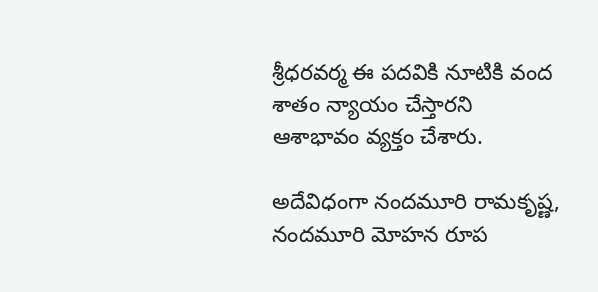శ్రీధరవర్మ ఈ పదవికి నూటికి వంద శాతం న్యాయం చేస్తారని ఆశాభావం వ్యక్తం చేశారు.

అదేవిధంగా నందమూరి రామకృష్ణ, నందమూరి మోహన రూప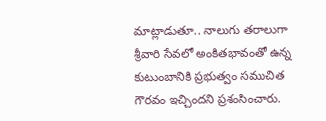మాట్లాడుతూ.. నాలుగు తరాలుగా శ్రీవారి సేవలో అంకితభావంతో ఉన్న కుటుంబానికి ప్రభుత్వం సముచిత గౌరవం ఇచ్చిందని ప్రశంసించారు.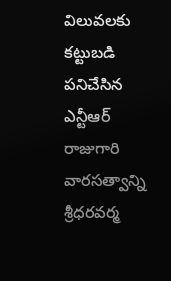విలువలకు కట్టుబడి పనిచేసిన ఎన్టీఆర్ రాజుగారి వారసత్వాన్ని శ్రీధరవర్మ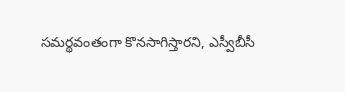సమర్థవంతంగా కొనసాగిస్తారని, ఎస్వీబీసీ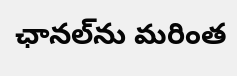ఛానల్‌ను మరింత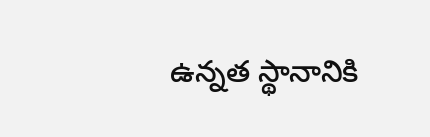ఉన్నత స్థానానికి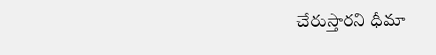చేరుస్తారని ధీమా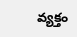వ్యక్తం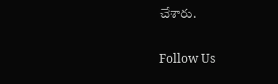చేశారు.

Follow Us